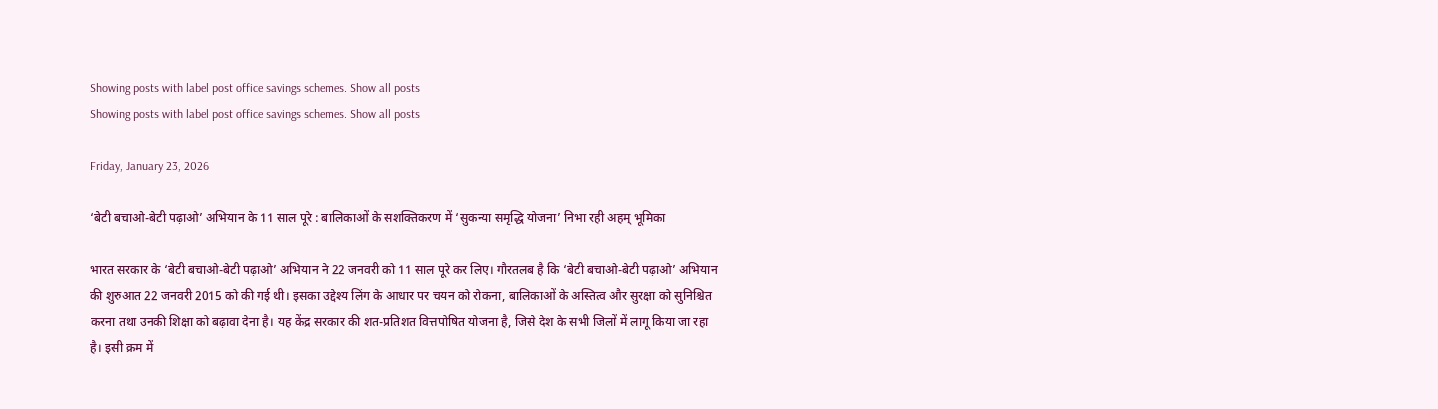Showing posts with label post office savings schemes. Show all posts
Showing posts with label post office savings schemes. Show all posts

Friday, January 23, 2026

‘बेटी बचाओ-बेटी पढ़ाओ’ अभियान के 11 साल पूरे : बालिकाओं के सशक्तिकरण में ‘सुकन्या समृद्धि योजना’ निभा रही अहम् भूमिका

भारत सरकार के ‘बेटी बचाओ-बेटी पढ़ाओ’ अभियान ने 22 जनवरी को 11 साल पूरे कर लिए। गौरतलब है कि ‘बेटी बचाओ-बेटी पढ़ाओ’ अभियान की शुरुआत 22 जनवरी 2015 को की गई थी। इसका उद्देश्य लिंग के आधार पर चयन को रोकना, बालिकाओं के अस्तित्व और सुरक्षा को सुनिश्चित करना तथा उनकी शिक्षा को बढ़ावा देना है। यह केंद्र सरकार की शत-प्रतिशत वित्तपोषित योजना है, जिसे देश के सभी जिलों में लागू किया जा रहा है। इसी क्रम में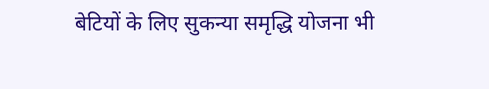बेटियों के लिए सुकन्या समृद्धि योजना भी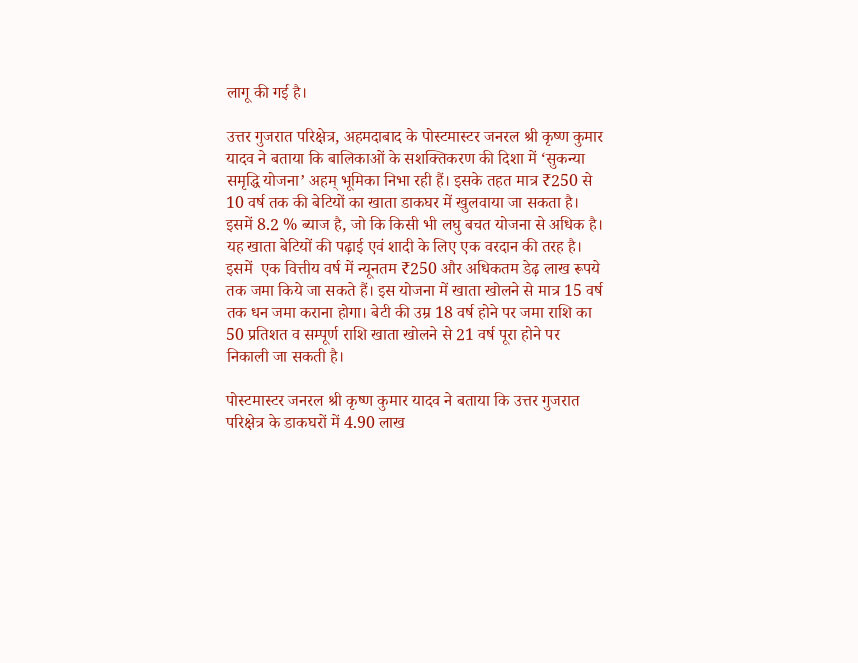लागू की गई है।

उत्तर गुजरात परिक्षेत्र, अहमदाबाद के पोस्टमास्टर जनरल श्री कृष्ण कुमार यादव ने बताया कि बालिकाओं के सशक्तिकरण की दिशा में ‘सुकन्या समृद्धि योजना’ अहम् भूमिका निभा रही हैं। इसके तहत मात्र ₹250 से 10 वर्ष तक की बेटियों का खाता डाकघर में खुलवाया जा सकता है। इसमें 8.2 % ब्याज है, जो कि किसी भी लघु बचत योजना से अधिक है। यह खाता बेटियों की पढ़ाई एवं शादी के लिए एक वरदान की तरह है। इसमें  एक वित्तीय वर्ष में न्यूनतम ₹250 और अधिकतम डेढ़ लाख रूपये तक जमा किये जा सकते हैं। इस योजना में खाता खोलने से मात्र 15 वर्ष तक धन जमा कराना होगा। बेटी की उम्र 18 वर्ष होने पर जमा राशि का 50 प्रतिशत व सम्पूर्ण राशि खाता खोलने से 21 वर्ष पूरा होने पर निकाली जा सकती है।

पोस्टमास्टर जनरल श्री कृष्ण कुमार यादव ने बताया कि उत्तर गुजरात परिक्षेत्र के डाकघरों में 4.90 लाख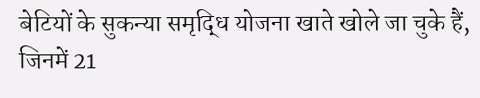बेटियों के सुकन्या समृद्धि योजना खाते खोले जा चुके हैं, जिनमें 21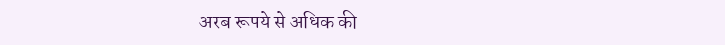अरब रूपये से अधिक की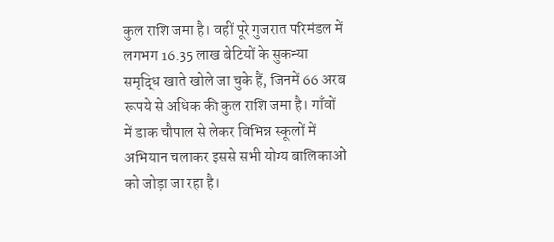कुल राशि जमा है। वहीं पूरे गुजरात परिमंडल में लगभग 16.35 लाख बेटियों के सुकन्या समृद्धि खाते खोले जा चुके हैं, जिनमें 66 अरब रूपये से अधिक की कुल राशि जमा है। गाँवों में डाक चौपाल से लेकर विभिन्न स्कूलों में अभियान चलाकर इससे सभी योग्य बालिकाओं को जोड़ा जा रहा है।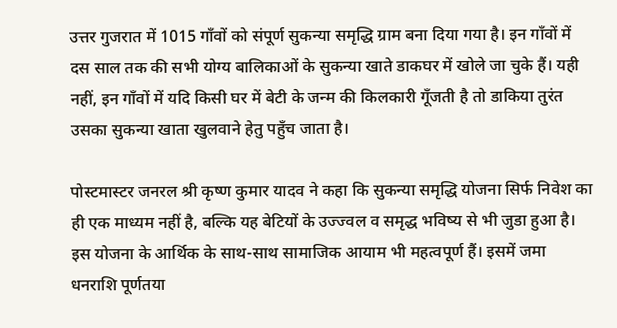उत्तर गुजरात में 1015 गाँवों को संपूर्ण सुकन्या समृद्धि ग्राम बना दिया गया है। इन गाँवों में दस साल तक की सभी योग्य बालिकाओं के सुकन्या खाते डाकघर में खोले जा चुके हैं। यही नहीं, इन गाँवों में यदि किसी घर में बेटी के जन्म की किलकारी गूँजती है तो डाकिया तुरंत उसका सुकन्या खाता खुलवाने हेतु पहुँच जाता है।

पोस्टमास्टर जनरल श्री कृष्ण कुमार यादव ने कहा कि सुकन्या समृद्धि योजना सिर्फ निवेश का ही एक माध्यम नहीं है, बल्कि यह बेटियों के उज्ज्वल व समृद्ध भविष्य से भी जुडा हुआ है। इस योजना के आर्थिक के साथ-साथ सामाजिक आयाम भी महत्वपूर्ण हैं। इसमें जमा धनराशि पूर्णतया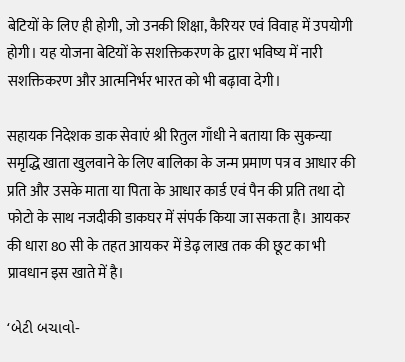बेटियों के लिए ही होगी, जो उनकी शिक्षा, कैरियर एवं विवाह में उपयोगी होगी। यह योजना बेटियों के सशक्तिकरण के द्वारा भविष्य में नारी सशक्तिकरण और आत्मनिर्भर भारत को भी बढ़ावा देगी।

सहायक निदेशक डाक सेवाएं श्री रितुल गाँधी ने बताया कि सुकन्या समृद्धि खाता खुलवाने के लिए बालिका के जन्म प्रमाण पत्र व आधार की प्रति और उसके माता या पिता के आधार कार्ड एवं पैन की प्रति तथा दो फोटो के साथ नजदीकी डाकघर में संपर्क किया जा सकता है। आयकर की धारा 80 सी के तहत आयकर में डेढ़ लाख तक की छूट का भी प्रावधान इस खाते में है।

‘બેટી બચાવો-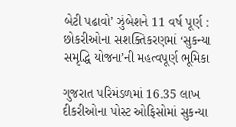બેટી પઢાવો’ ઝુંબેશને 11 વર્ષ પૂર્ણ : છોકરીઓના સશક્તિકરણમાં ‘સુકન્યા સમૃદ્ધિ યોજના’ની મહત્વપૂર્ણ ભૂમિકા

ગુજરાત પરિમંડળમાં 16.35 લાખ દીકરીઓના પોસ્ટ ઓફિસોમાં સુકન્યા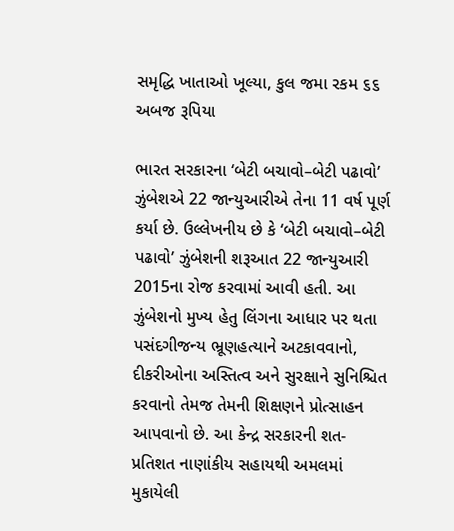સમૃદ્ધિ ખાતાઓ ખૂલ્યા, કુલ જમા રકમ ૬૬ અબજ રૂપિયા

ભારત સરકારના ‘બેટી બચાવો–બેટી પઢાવો’ ઝુંબેશએ 22 જાન્યુઆરીએ તેના 11 વર્ષ પૂર્ણ કર્યા છે. ઉલ્લેખનીય છે કે ‘બેટી બચાવો–બેટી પઢાવો’ ઝુંબેશની શરૂઆત 22 જાન્યુઆરી 2015ના રોજ કરવામાં આવી હતી. આ ઝુંબેશનો મુખ્ય હેતુ લિંગના આધાર પર થતા પસંદગીજન્ય ભ્રૂણહત્યાને અટકાવવાનો, દીકરીઓના અસ્તિત્વ અને સુરક્ષાને સુનિશ્ચિત કરવાનો તેમજ તેમની શિક્ષણને પ્રોત્સાહન આપવાનો છે. આ કેન્દ્ર સરકારની શત-પ્રતિશત નાણાંકીય સહાયથી અમલમાં મુકાયેલી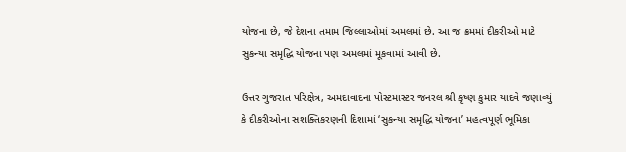યોજના છે, જે દેશના તમામ જિલ્લાઓમાં અમલમાં છે. આ જ ક્રમમાં દીકરીઓ માટે સુકન્યા સમૃદ્ધિ યોજના પણ અમલમાં મૂકવામાં આવી છે.

ઉત્તર ગુજરાત પરિક્ષેત્ર, અમદાવાદના પોસ્ટમાસ્ટર જનરલ શ્રી કૃષ્ણ કુમાર યાદવે જણાવ્યું કે દીકરીઓના સશક્તિકરણની દિશામાં ‘સુકન્યા સમૃદ્ધિ યોજના’ મહત્વપૂર્ણ ભૂમિકા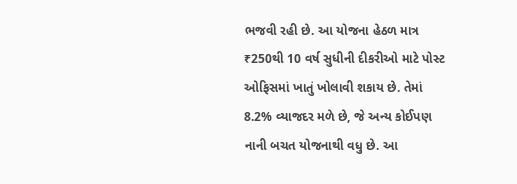ભજવી રહી છે. આ યોજના હેઠળ માત્ર ₹250થી 10 વર્ષ સુધીની દીકરીઓ માટે પોસ્ટ ઓફિસમાં ખાતું ખોલાવી શકાય છે. તેમાં 8.2% વ્યાજદર મળે છે, જે અન્ય કોઈપણ નાની બચત યોજનાથી વધુ છે. આ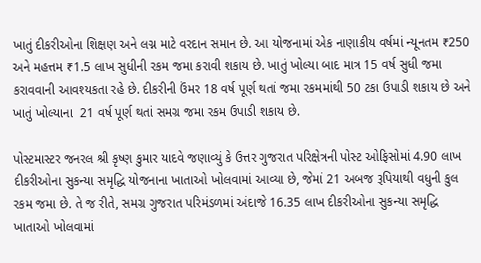ખાતું દીકરીઓના શિક્ષણ અને લગ્ન માટે વરદાન સમાન છે. આ યોજનામાં એક નાણાકીય વર્ષમાં ન્યૂનતમ ₹250 અને મહત્તમ ₹1.5 લાખ સુધીની રકમ જમા કરાવી શકાય છે. ખાતું ખોલ્યા બાદ માત્ર 15 વર્ષ સુધી જમા કરાવવાની આવશ્યકતા રહે છે. દીકરીની ઉંમર 18 વર્ષ પૂર્ણ થતાં જમા રકમમાંથી 50 ટકા ઉપાડી શકાય છે અને ખાતું ખોલ્યાના  21 વર્ષ પૂર્ણ થતાં સમગ્ર જમા રકમ ઉપાડી શકાય છે.

પોસ્ટમાસ્ટર જનરલ શ્રી કૃષ્ણ કુમાર યાદવે જણાવ્યું કે ઉત્તર ગુજરાત પરિક્ષેત્રની પોસ્ટ ઓફિસોમાં 4.90 લાખ દીકરીઓના સુકન્યા સમૃદ્ધિ યોજનાના ખાતાઓ ખોલવામાં આવ્યા છે, જેમાં 21 અબજ રૂપિયાથી વધુની કુલ રકમ જમા છે. તે જ રીતે, સમગ્ર ગુજરાત પરિમંડળમાં અંદાજે 16.35 લાખ દીકરીઓના સુકન્યા સમૃદ્ધિ ખાતાઓ ખોલવામાં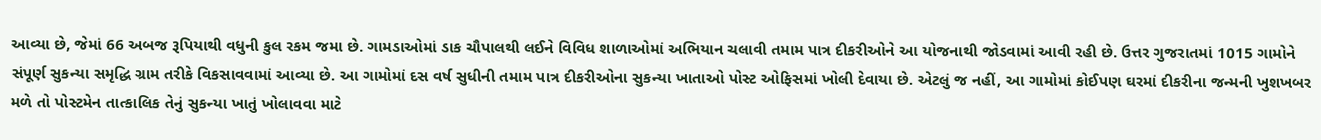આવ્યા છે, જેમાં 66 અબજ રૂપિયાથી વધુની કુલ રકમ જમા છે. ગામડાઓમાં ડાક ચૌપાલથી લઈને વિવિધ શાળાઓમાં અભિયાન ચલાવી તમામ પાત્ર દીકરીઓને આ યોજનાથી જોડવામાં આવી રહી છે. ઉત્તર ગુજરાતમાં 1015 ગામોને સંપૂર્ણ સુકન્યા સમૃદ્ધિ ગ્રામ તરીકે વિકસાવવામાં આવ્યા છે. આ ગામોમાં દસ વર્ષ સુધીની તમામ પાત્ર દીકરીઓના સુકન્યા ખાતાઓ પોસ્ટ ઓફિસમાં ખોલી દેવાયા છે. એટલું જ નહીં, આ ગામોમાં કોઈપણ ઘરમાં દીકરીના જન્મની ખુશખબર મળે તો પોસ્ટમેન તાત્કાલિક તેનું સુકન્યા ખાતું ખોલાવવા માટે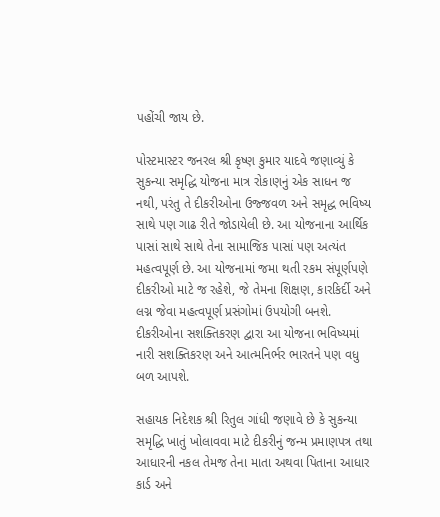પહોંચી જાય છે.

પોસ્ટમાસ્ટર જનરલ શ્રી કૃષ્ણ કુમાર યાદવે જણાવ્યું કે સુકન્યા સમૃદ્ધિ યોજના માત્ર રોકાણનું એક સાધન જ નથી, પરંતુ તે દીકરીઓના ઉજ્જવળ અને સમૃદ્ધ ભવિષ્ય સાથે પણ ગાઢ રીતે જોડાયેલી છે. આ યોજનાના આર્થિક પાસાં સાથે સાથે તેના સામાજિક પાસાં પણ અત્યંત મહત્વપૂર્ણ છે. આ યોજનામાં જમા થતી રકમ સંપૂર્ણપણે દીકરીઓ માટે જ રહેશે, જે તેમના શિક્ષણ, કારકિર્દી અને લગ્ન જેવા મહત્વપૂર્ણ પ્રસંગોમાં ઉપયોગી બનશે. દીકરીઓના સશક્તિકરણ દ્વારા આ યોજના ભવિષ્યમાં નારી સશક્તિકરણ અને આત્મનિર્ભર ભારતને પણ વધુ બળ આપશે.

સહાયક નિદેશક શ્રી રિતુલ ગાંધી જણાવે છે કે સુકન્યા સમૃદ્ધિ ખાતું ખોલાવવા માટે દીકરીનું જન્મ પ્રમાણપત્ર તથા આધારની નકલ તેમજ તેના માતા અથવા પિતાના આધાર કાર્ડ અને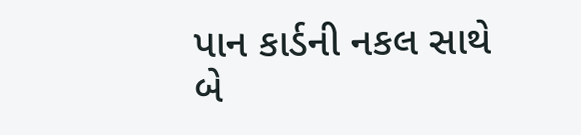પાન કાર્ડની નકલ સાથે બે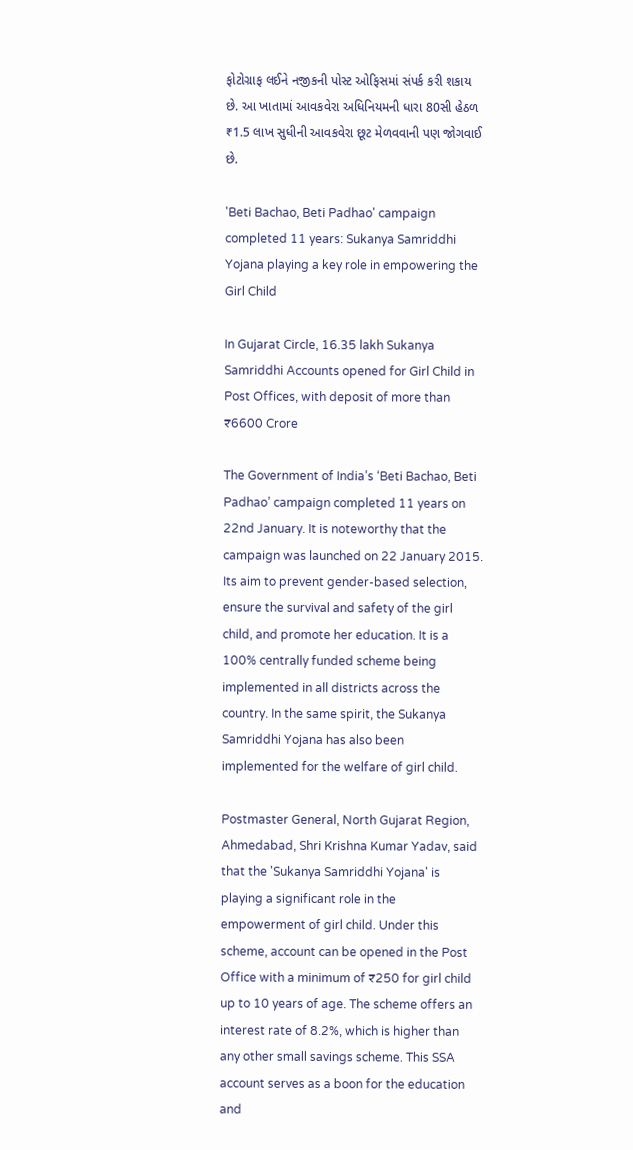ફોટોગ્રાફ લઈને નજીકની પોસ્ટ ઓફિસમાં સંપર્ક કરી શકાય છે. આ ખાતામાં આવકવેરા અધિનિયમની ધારા 80સી હેઠળ ₹1.5 લાખ સુધીની આવકવેરા છૂટ મેળવવાની પણ જોગવાઈ છે.

'Beti Bachao, Beti Padhao' campaign completed 11 years: Sukanya Samriddhi Yojana playing a key role in empowering the Girl Child

In Gujarat Circle, 16.35 lakh Sukanya Samriddhi Accounts opened for Girl Child in Post Offices, with deposit of more than ₹6600 Crore

The Government of India’s ‘Beti Bachao, Beti Padhao’ campaign completed 11 years on 22nd January. It is noteworthy that the campaign was launched on 22 January 2015. Its aim to prevent gender-based selection, ensure the survival and safety of the girl child, and promote her education. It is a 100% centrally funded scheme being implemented in all districts across the country. In the same spirit, the Sukanya Samriddhi Yojana has also been implemented for the welfare of girl child.

Postmaster General, North Gujarat Region, Ahmedabad, Shri Krishna Kumar Yadav, said that the 'Sukanya Samriddhi Yojana' is playing a significant role in the empowerment of girl child. Under this scheme, account can be opened in the Post Office with a minimum of ₹250 for girl child up to 10 years of age. The scheme offers an interest rate of 8.2%, which is higher than any other small savings scheme. This SSA account serves as a boon for the education and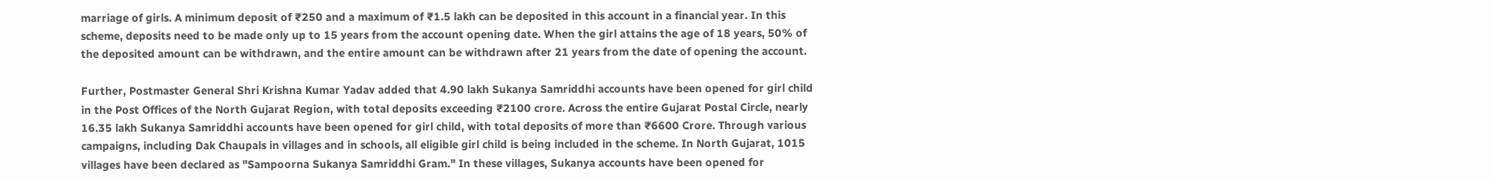marriage of girls. A minimum deposit of ₹250 and a maximum of ₹1.5 lakh can be deposited in this account in a financial year. In this scheme, deposits need to be made only up to 15 years from the account opening date. When the girl attains the age of 18 years, 50% of the deposited amount can be withdrawn, and the entire amount can be withdrawn after 21 years from the date of opening the account.

Further, Postmaster General Shri Krishna Kumar Yadav added that 4.90 lakh Sukanya Samriddhi accounts have been opened for girl child in the Post Offices of the North Gujarat Region, with total deposits exceeding ₹2100 crore. Across the entire Gujarat Postal Circle, nearly 16.35 lakh Sukanya Samriddhi accounts have been opened for girl child, with total deposits of more than ₹6600 Crore. Through various campaigns, including Dak Chaupals in villages and in schools, all eligible girl child is being included in the scheme. In North Gujarat, 1015 villages have been declared as "Sampoorna Sukanya Samriddhi Gram." In these villages, Sukanya accounts have been opened for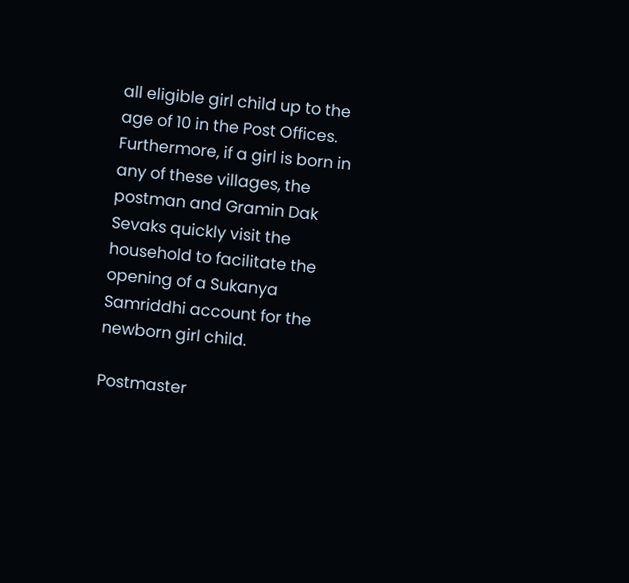all eligible girl child up to the age of 10 in the Post Offices. Furthermore, if a girl is born in any of these villages, the postman and Gramin Dak Sevaks quickly visit the household to facilitate the opening of a Sukanya Samriddhi account for the newborn girl child.

Postmaster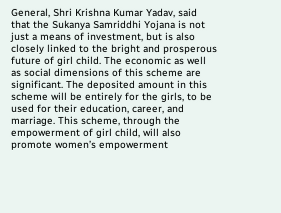General, Shri Krishna Kumar Yadav, said that the Sukanya Samriddhi Yojana is not just a means of investment, but is also closely linked to the bright and prosperous future of girl child. The economic as well as social dimensions of this scheme are significant. The deposited amount in this scheme will be entirely for the girls, to be used for their education, career, and marriage. This scheme, through the empowerment of girl child, will also promote women’s empowerment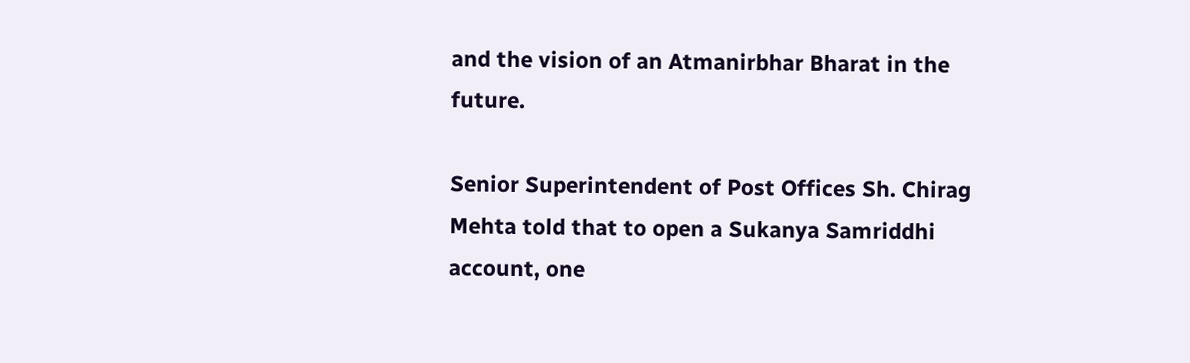and the vision of an Atmanirbhar Bharat in the future.

Senior Superintendent of Post Offices Sh. Chirag Mehta told that to open a Sukanya Samriddhi account, one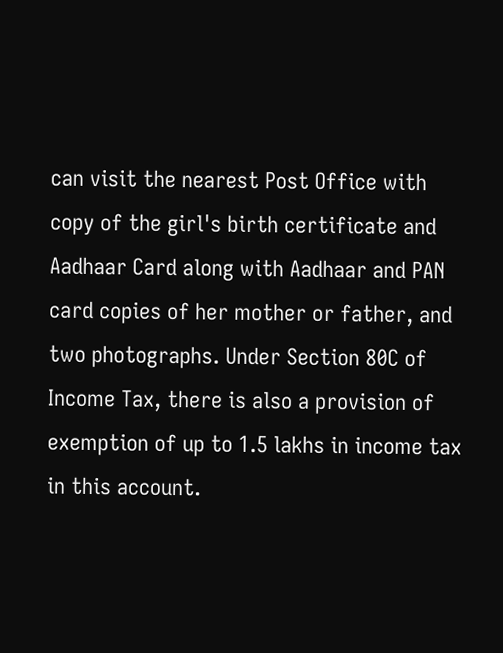can visit the nearest Post Office with copy of the girl's birth certificate and Aadhaar Card along with Aadhaar and PAN card copies of her mother or father, and two photographs. Under Section 80C of Income Tax, there is also a provision of exemption of up to 1.5 lakhs in income tax in this account.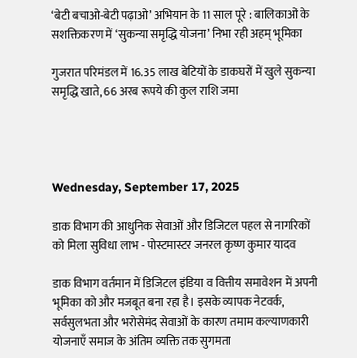‘बेटी बचाओ-बेटी पढ़ाओ’ अभियान के 11 साल पूरे : बालिकाओं के सशक्तिकरण में ‘सुकन्या समृद्धि योजना’ निभा रही अहम् भूमिका

गुजरात परिमंडल में 16.35 लाख बेटियों के डाकघरों में खुले सुकन्या समृद्धि खाते, 66 अरब रूपये की कुल राशि जमा




Wednesday, September 17, 2025

डाक विभाग की आधुनिक सेवाओं और डिजिटल पहल से नागरिकों को मिला सुविधा लाभ - पोस्टमास्टर जनरल कृष्ण कुमार यादव

डाक विभाग वर्तमान में डिजिटल इंडिया व वित्तीय समावेशन में अपनी भूमिका को और मजबूत बना रहा है। इसके व्यापक नेटवर्क, सर्वसुलभता और भरोसेमंद सेवाओं के कारण तमाम कल्याणकारी योजनाएँ समाज के अंतिम व्यक्ति तक सुगमता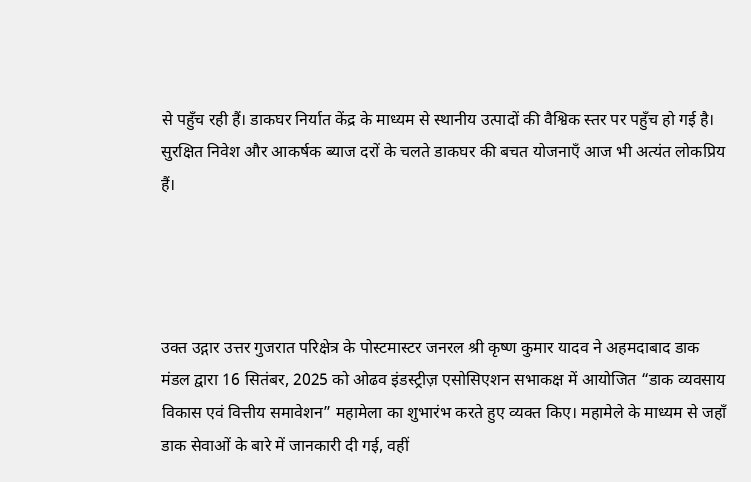से पहुँच रही हैं। डाकघर निर्यात केंद्र के माध्यम से स्थानीय उत्पादों की वैश्विक स्तर पर पहुँच हो गई है। सुरक्षित निवेश और आकर्षक ब्याज दरों के चलते डाकघर की बचत योजनाएँ आज भी अत्यंत लोकप्रिय हैं।




उक्त उद्गार उत्तर गुजरात परिक्षेत्र के पोस्टमास्टर जनरल श्री कृष्ण कुमार यादव ने अहमदाबाद डाक मंडल द्वारा 16 सितंबर, 2025 को ओढव इंडस्ट्रीज़ एसोसिएशन सभाकक्ष में आयोजित “डाक व्यवसाय विकास एवं वित्तीय समावेशन” महामेला का शुभारंभ करते हुए व्यक्त किए। महामेले के माध्यम से जहाँ डाक सेवाओं के बारे में जानकारी दी गई, वहीं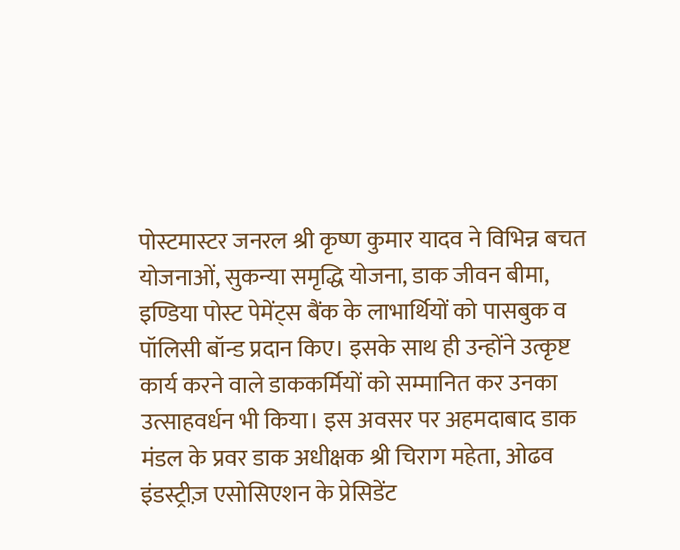पोस्टमास्टर जनरल श्री कृष्ण कुमार यादव ने विभिन्न बचत योजनाओं, सुकन्या समृद्धि योजना, डाक जीवन बीमा, इण्डिया पोस्ट पेमेंट्स बैंक के लाभार्थियों को पासबुक व पॉलिसी बॉन्ड प्रदान किए। इसके साथ ही उन्होंने उत्कृष्ट कार्य करने वाले डाककर्मियों को सम्मानित कर उनका उत्साहवर्धन भी किया। इस अवसर पर अहमदाबाद डाक मंडल के प्रवर डाक अधीक्षक श्री चिराग महेता, ओढव इंडस्ट्रीज़ एसोसिएशन के प्रेसिडेंट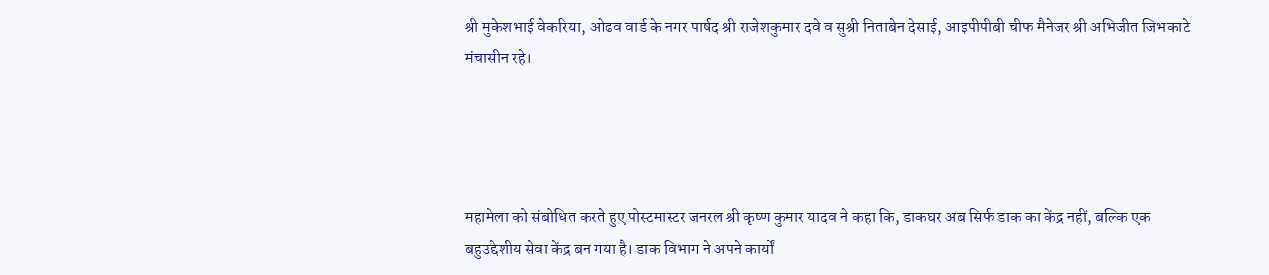श्री मुकेशभाई वेकरिया, ओढव वार्ड के नगर पार्षद श्री राजेशकुमार दवे व सुश्री निताबेन देसाई, आइपीपीबी चीफ मैनेजर श्री अभिजीत जिभकाटे मंचासीन रहे।




महामेला को संबोधित करते हुए पोस्टमास्टर जनरल श्री कृष्ण कुमार यादव ने कहा कि, डाकघर अब सिर्फ डाक का केंद्र नहीं, बल्कि एक बहुउद्देशीय सेवा केंद्र बन गया है। डाक विभाग ने अपने कार्यों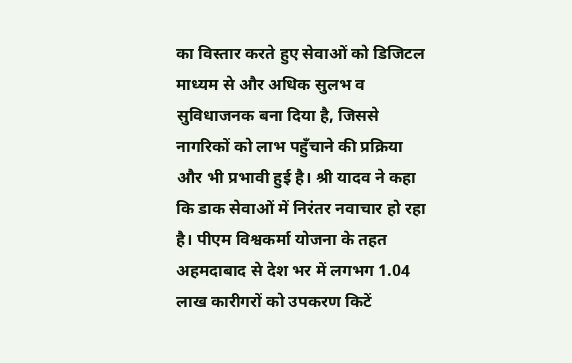का विस्तार करते हुए सेवाओं को डिजिटल माध्यम से और अधिक सुलभ व सुविधाजनक बना दिया है, जिससे नागरिकों को लाभ पहुँचाने की प्रक्रिया और भी प्रभावी हुई है। श्री यादव ने कहा कि डाक सेवाओं में निरंतर नवाचार हो रहा है। पीएम विश्वकर्मा योजना के तहत अहमदाबाद से देश भर में लगभग 1.04 लाख कारीगरों को उपकरण किटें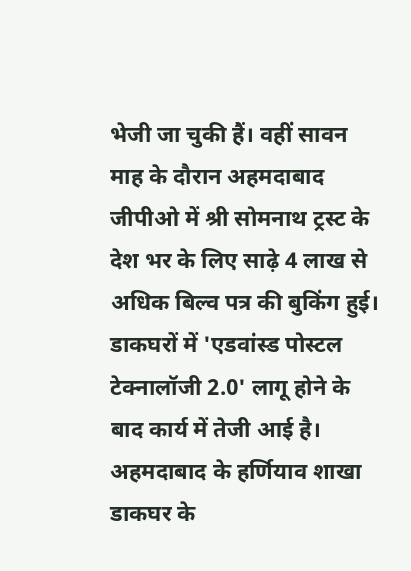भेजी जा चुकी हैं। वहीं सावन माह के दौरान अहमदाबाद जीपीओ में श्री सोमनाथ ट्रस्ट के देश भर के लिए साढ़े 4 लाख से अधिक बिल्व पत्र की बुकिंग हुई। डाकघरों में 'एडवांस्ड पोस्टल टेक्नालॉजी 2.0' लागू होने के बाद कार्य में तेजी आई है। अहमदाबाद के हर्णियाव शाखा डाकघर के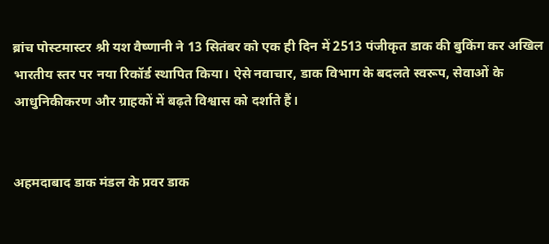ब्रांच पोस्टमास्टर श्री यश वैष्णानी ने 13 सितंबर को एक ही दिन में 2513 पंजीकृत डाक की बुकिंग कर अखिल भारतीय स्तर पर नया रिकॉर्ड स्थापित किया। ऐसे नवाचार, डाक विभाग के बदलते स्वरूप, सेवाओं के आधुनिकीकरण और ग्राहकों में बढ़ते विश्वास को दर्शाते हैं।


अहमदाबाद डाक मंडल के प्रवर डाक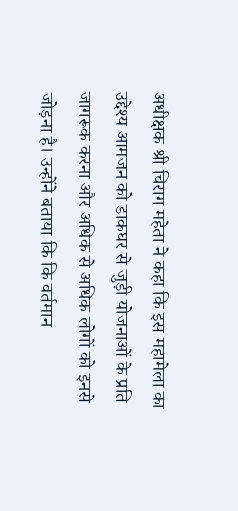अधीक्षक श्री चिराग महेता ने कहा कि इस महामेला का उद्देश्य आमजन को डाकघर से जुड़ी योजनाओं के प्रति जागरूक करना और अधिक से अधिक लोगों को इनसे जोड़ना है। उन्होंने बताया कि कि वर्तमान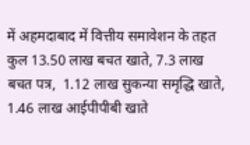में अहमदाबाद में वित्तीय समावेशन के तहत कुल 13.50 लाख बचत खाते, 7.3 लाख बचत पत्र,  1.12 लाख सुकन्या समृद्धि खाते, 1.46 लाख आईपीपीबी खाते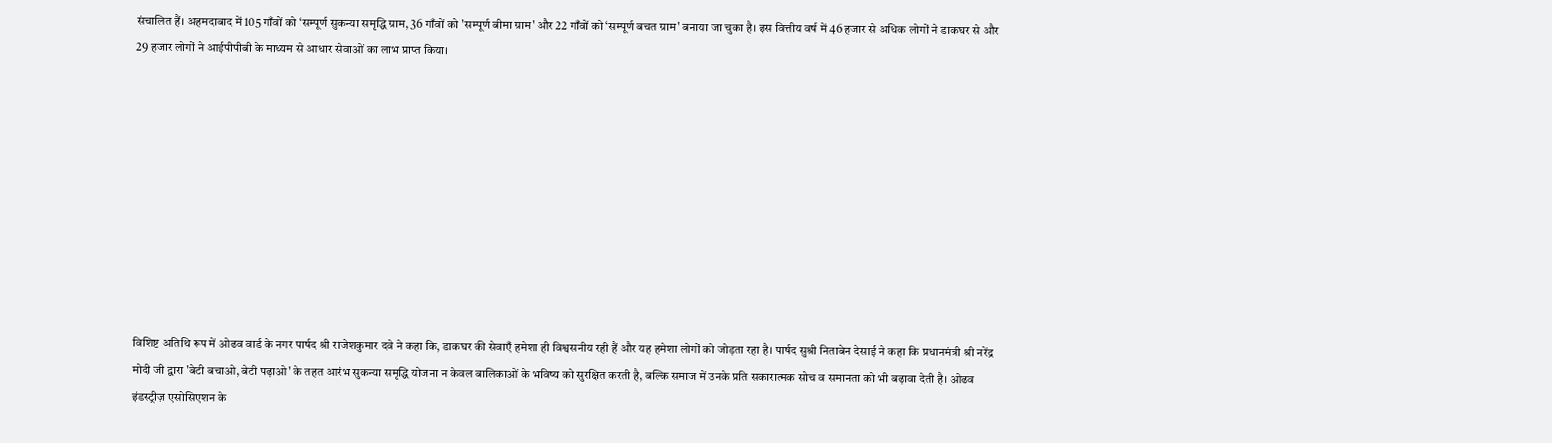संचालित हैं। अहमदाबाद में 105 गाँवों को ‘सम्पूर्ण सुकन्या समृद्धि ग्राम, 36 गाँवों को 'सम्पूर्ण बीमा ग्राम' और 22 गाँवों को ‘सम्पूर्ण बचत ग्राम' बनाया जा चुका है। इस वित्तीय वर्ष में 46 हजार से अधिक लोगों ने डाकघर से और 29 हजार लोगों ने आईपीपीबी के माध्यम से आधार सेवाओं का लाभ प्राप्त किया।










विशिष्ट अतिथि रूप में ओढव वार्ड के नगर पार्षद श्री राजेशकुमार दवे ने कहा कि, डाकघर की सेवाएँ हमेशा ही विश्वसनीय रही हैं और यह हमेशा लोगों को जोड़ता रहा है। पार्षद सुश्री निताबेन देसाई ने कहा कि प्रधानमंत्री श्री नरेंद्र मोदी जी द्वारा 'बेटी बचाओ, बेटी पढ़ाओ' के तहत आरंभ सुकन्या समृद्धि योजना न केवल बालिकाओं के भविष्य को सुरक्षित करती है, बल्कि समाज में उनके प्रति सकारात्मक सोच व समानता को भी बढ़ावा देती है। ओढव इंडस्ट्रीज़ एसोसिएशन के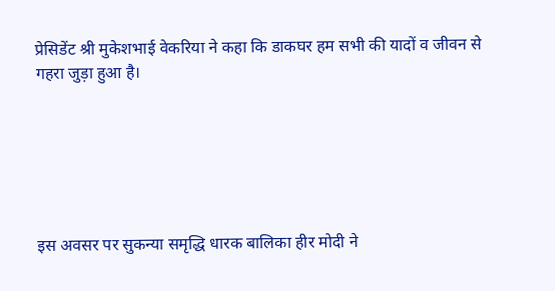प्रेसिडेंट श्री मुकेशभाई वेकरिया ने कहा कि डाकघर हम सभी की यादों व जीवन से गहरा जुड़ा हुआ है।






इस अवसर पर सुकन्या समृद्धि धारक बालिका हीर मोदी ने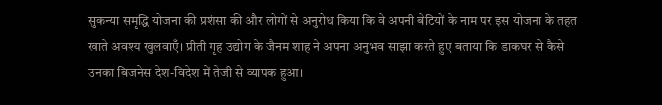सुकन्या समृद्धि योजना की प्रशंसा की और लोगों से अनुरोध किया कि वे अपनी बेटियों के नाम पर इस योजना के तहत खाते अवश्य खुलवाएँ। प्रीती गृह उद्योग के जैनम शाह ने अपना अनुभव साझा करते हुए बताया कि डाकघर से कैसे उनका बिजनेस देश-विदेश में तेजी से व्यापक हुआ।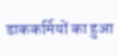डाककर्मियों का हुआ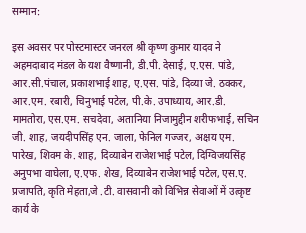सम्मान:

इस अवसर पर पोस्टमास्टर जनरल श्री कृष्ण कुमार यादव ने अहमदाबाद मंडल के यश वैष्णानी, डी.पी. देसाई, ए.एस. पांडे, आर.सी.पंचाल, प्रकाशभाई शाह, ए.एस. पांडे, दिव्या जे. ठक्कर, आर.एम. रबारी, चिनुभाई पटेल, पी.के. उपाध्याय, आर.डी. मामतोरा, एस.एम. सचदेवा, अतानिया निजामुद्दीन शरीफभाई, सचिन जी. शाह, जयदीपसिंह एन. जाला, फेनिल गज्जर, अक्षय एम. पारेख, शिवम के. शाह, दिव्याबेन राजेशभाई पटेल, दिग्विजयसिंह अनुपभा वाघेला, ए.एफ. शेख, दिव्याबेन राजेशभाई पटेल, एस.ए. प्रजापति, कृति मेहता,जे .टी. वासवानी को विभिन्न सेवाओं में उत्कृष्ट कार्य के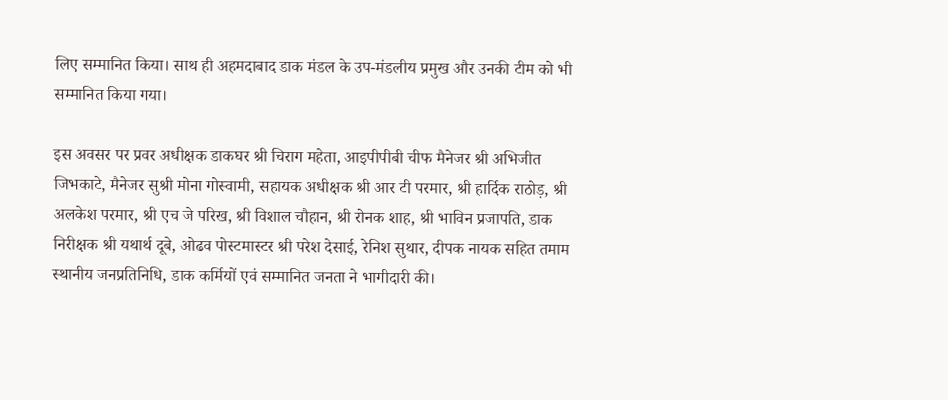लिए सम्मानित किया। साथ ही अहमदाबाद डाक मंडल के उप-मंडलीय प्रमुख और उनकी टीम को भी सम्मानित किया गया।

इस अवसर पर प्रवर अधीक्षक डाकघर श्री चिराग महेता, आइपीपीबी चीफ मैनेजर श्री अभिजीत जिभकाटे, मैनेजर सुश्री मोना गोस्वामी, सहायक अधीक्षक श्री आर टी परमार, श्री हार्दिक राठोड़, श्री अलकेश परमार, श्री एच जे परिख, श्री विशाल चौहान, श्री रोनक शाह, श्री भाविन प्रजापति, डाक निरीक्षक श्री यथार्थ दूबे, ओढव पोस्टमास्टर श्री परेश देसाई, रेनिश सुथार, दीपक नायक सहित तमाम स्थानीय जनप्रतिनिधि, डाक कर्मियों एवं सम्मानित जनता ने भागीदारी की।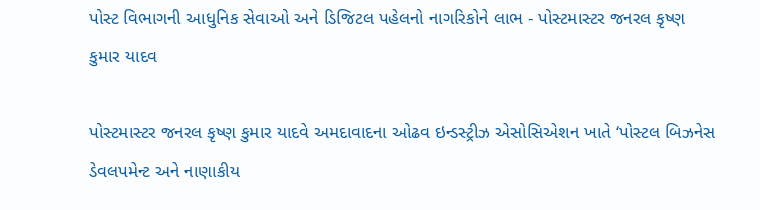પોસ્ટ વિભાગની આધુનિક સેવાઓ અને ડિજિટલ પહેલનો નાગરિકોને લાભ - પોસ્ટમાસ્ટર જનરલ કૃષ્ણ કુમાર યાદવ

પોસ્ટમાસ્ટર જનરલ કૃષ્ણ કુમાર યાદવે અમદાવાદના ઓઢવ ઇન્ડસ્ટ્રીઝ એસોસિએશન ખાતે ‘પોસ્ટલ બિઝનેસ ડેવલપમેન્ટ અને નાણાકીય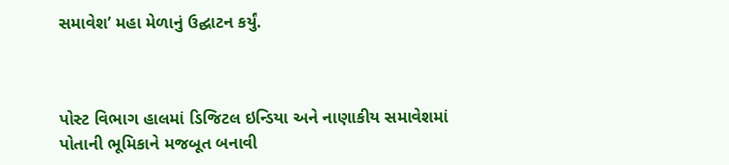સમાવેશ’ મહા મેળાનું ઉદ્ઘાટન કર્યું.



પોસ્ટ વિભાગ હાલમાં ડિજિટલ ઇન્ડિયા અને નાણાકીય સમાવેશમાં પોતાની ભૂમિકાને મજબૂત બનાવી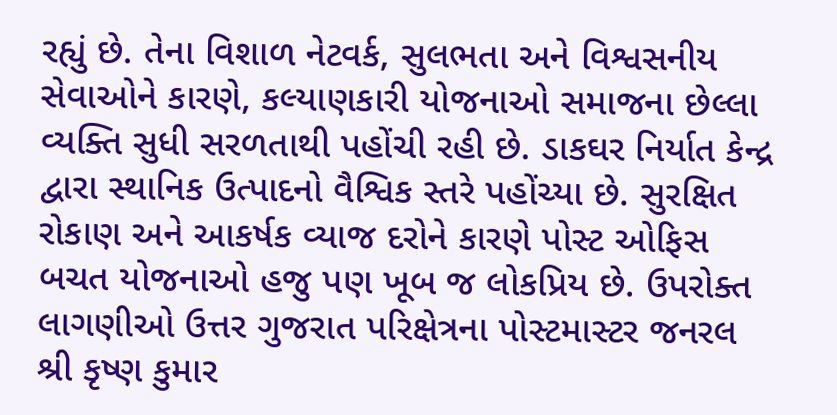રહ્યું છે. તેના વિશાળ નેટવર્ક, સુલભતા અને વિશ્વસનીય સેવાઓને કારણે, કલ્યાણકારી યોજનાઓ સમાજના છેલ્લા વ્યક્તિ સુધી સરળતાથી પહોંચી રહી છે. ડાકઘર નિર્યાત કેન્દ્ર દ્વારા સ્થાનિક ઉત્પાદનો વૈશ્વિક સ્તરે પહોંચ્યા છે. સુરક્ષિત રોકાણ અને આકર્ષક વ્યાજ દરોને કારણે પોસ્ટ ઓફિસ બચત યોજનાઓ હજુ પણ ખૂબ જ લોકપ્રિય છે. ઉપરોક્ત લાગણીઓ ઉત્તર ગુજરાત પરિક્ષેત્રના પોસ્ટમાસ્ટર જનરલ શ્રી કૃષ્ણ કુમાર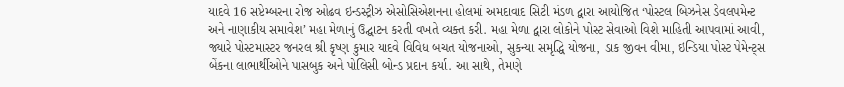યાદવે 16 સપ્ટેમ્બરના રોજ ઓઢવ ઇન્ડસ્ટ્રીઝ એસોસિએશનના હોલમાં અમદાવાદ સિટી મંડળ દ્વારા આયોજિત ‘પોસ્ટલ બિઝનેસ ડેવલપમેન્ટ અને નાણાકીય સમાવેશ’ મહા મેળાનું ઉદ્ઘાટન કરતી વખતે વ્યક્ત કરી. મહા મેળા દ્વારા લોકોને પોસ્ટ સેવાઓ વિશે માહિતી આપવામાં આવી, જ્યારે પોસ્ટમાસ્ટર જનરલ શ્રી કૃષ્ણ કુમાર યાદવે વિવિધ બચત યોજનાઓ, સુકન્યા સમૃદ્ધિ યોજના, ડાક જીવન વીમા, ઇન્ડિયા પોસ્ટ પેમેન્ટ્સ બેંકના લાભાર્થીઓને પાસબુક અને પોલિસી બોન્ડ પ્રદાન કર્યા. આ સાથે, તેમણે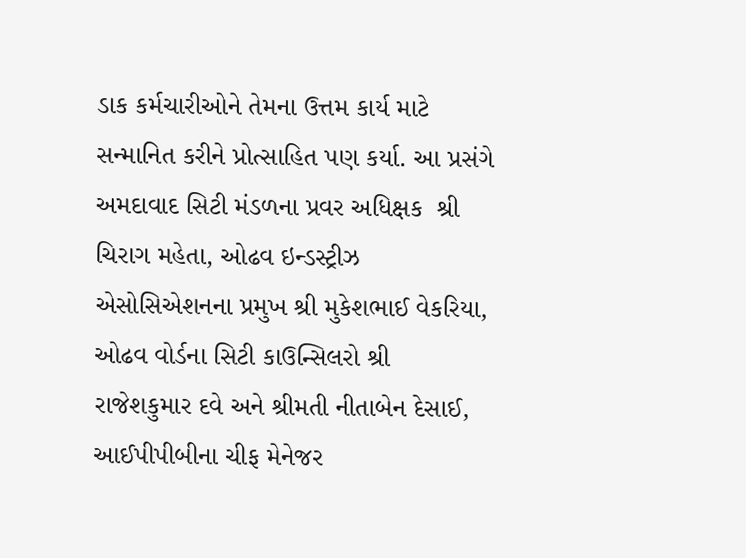ડાક કર્મચારીઓને તેમના ઉત્તમ કાર્ય માટે સન્માનિત કરીને પ્રોત્સાહિત પણ કર્યા. આ પ્રસંગે અમદાવાદ સિટી મંડળના પ્રવર અધિક્ષક  શ્રી ચિરાગ મહેતા, ઓઢવ ઇન્ડસ્ટ્રીઝ એસોસિએશનના પ્રમુખ શ્રી મુકેશભાઈ વેકરિયા, ઓઢવ વોર્ડના સિટી કાઉન્સિલરો શ્રી રાજેશકુમાર દવે અને શ્રીમતી નીતાબેન દેસાઈ, આઈપીપીબીના ચીફ મેનેજર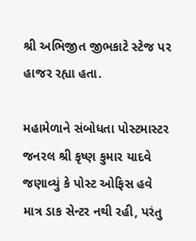શ્રી અભિજીત જીભકાટે સ્ટેજ પર હાજર રહ્યા હતા.

મહામેળાને સંબોધતા પોસ્ટમાસ્ટર જનરલ શ્રી કૃષ્ણ કુમાર યાદવે જણાવ્યું કે પોસ્ટ ઓફિસ હવે માત્ર ડાક સેન્ટર નથી રહી, પરંતુ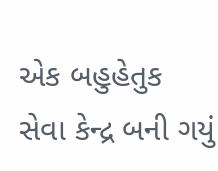એક બહુહેતુક સેવા કેન્દ્ર બની ગયું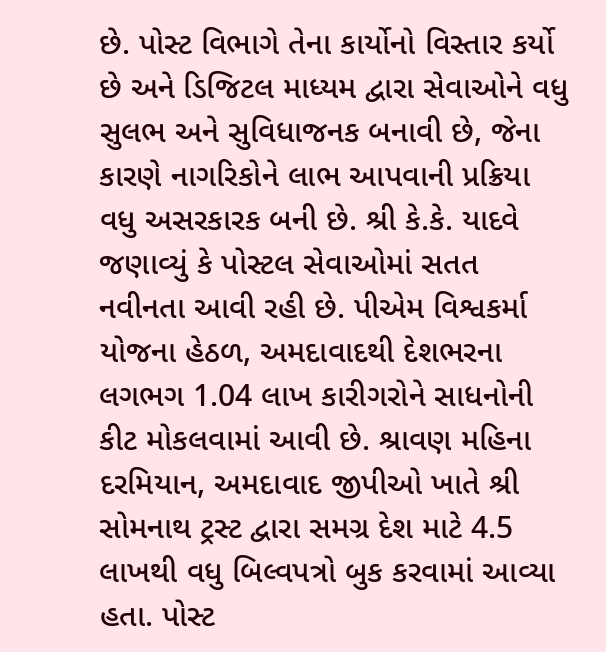છે. પોસ્ટ વિભાગે તેના કાર્યોનો વિસ્તાર કર્યો છે અને ડિજિટલ માધ્યમ દ્વારા સેવાઓને વધુ સુલભ અને સુવિધાજનક બનાવી છે, જેના કારણે નાગરિકોને લાભ આપવાની પ્રક્રિયા વધુ અસરકારક બની છે. શ્રી કે.કે. યાદવે જણાવ્યું કે પોસ્ટલ સેવાઓમાં સતત નવીનતા આવી રહી છે. પીએમ વિશ્વકર્મા યોજના હેઠળ, અમદાવાદથી દેશભરના લગભગ 1.04 લાખ કારીગરોને સાધનોની કીટ મોકલવામાં આવી છે. શ્રાવણ મહિના દરમિયાન, અમદાવાદ જીપીઓ ખાતે શ્રી સોમનાથ ટ્રસ્ટ દ્વારા સમગ્ર દેશ માટે 4.5 લાખથી વધુ બિલ્વપત્રો બુક કરવામાં આવ્યા હતા. પોસ્ટ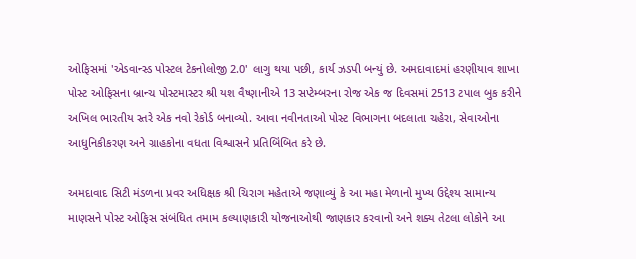ઓફિસમાં 'એડવાન્સ્ડ પોસ્ટલ ટેકનોલોજી 2.0' લાગુ થયા પછી, કાર્ય ઝડપી બન્યું છે. અમદાવાદમાં હરણીયાવ શાખા પોસ્ટ ઓફિસના બ્રાન્ચ પોસ્ટમાસ્ટર શ્રી યશ વૈષ્ણાનીએ 13 સપ્ટેમ્બરના રોજ એક જ દિવસમાં 2513 ટપાલ બુક કરીને અખિલ ભારતીય સ્તરે એક નવો રેકોર્ડ બનાવ્યો. આવા નવીનતાઓ પોસ્ટ વિભાગના બદલાતા ચહેરા, સેવાઓના આધુનિકીકરણ અને ગ્રાહકોના વધતા વિશ્વાસને પ્રતિબિંબિત કરે છે.

અમદાવાદ સિટી મંડળના પ્રવર અધિક્ષક શ્રી ચિરાગ મહેતાએ જણાવ્યું કે આ મહા મેળાનો મુખ્ય ઉદ્દેશ્ય સામાન્ય માણસને પોસ્ટ ઓફિસ સંબંધિત તમામ કલ્યાણકારી યોજનાઓથી જાણકાર કરવાનો અને શક્ય તેટલા લોકોને આ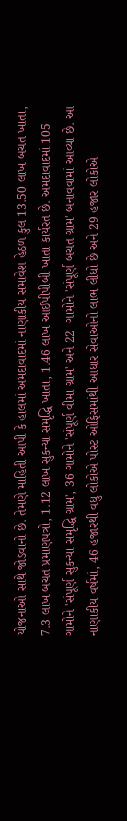યોજનાઓ સાથે જોડવાનો છે. તેમણે માહિતી આપી કે હાલમાં અમદાવાદમાં નાણાકીય સમાવેશ હેઠળ કુલ 13.50 લાખ બચત ખાતા, 7.3 લાખ બચત પ્રમાણપત્રો, 1.12 લાખ સુકન્યા સમૃદ્ધિ ખાતા, 1.46 લાખ આઈપીપીબી ખાતા કાર્યરત છે. અમદાવાદમાં 105 ગામોને 'સંપૂર્ણ સુકન્યા સમૃદ્ધિ ગ્રામ', 36 ગામોને 'સંપૂર્ણ વીમા ગ્રામ' અને 22  ગામોને 'સંપૂર્ણ બચત ગ્રામ' બનાવવામાં આવ્યા છે. આ નાણાકીય વર્ષમાં, 46 હજારથી વધુ લોકોએ પોસ્ટ ઓફિસમાંથી આધાર સેવાઓનો લાભ લીધો છે અને 29 હજાર લોકોએ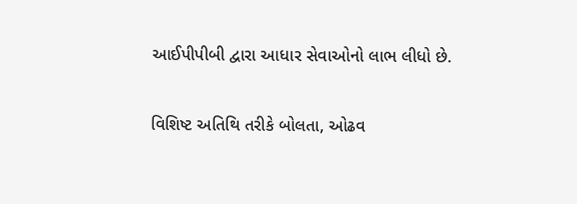આઈપીપીબી દ્વારા આધાર સેવાઓનો લાભ લીધો છે.

વિશિષ્ટ અતિથિ તરીકે બોલતા, ઓઢવ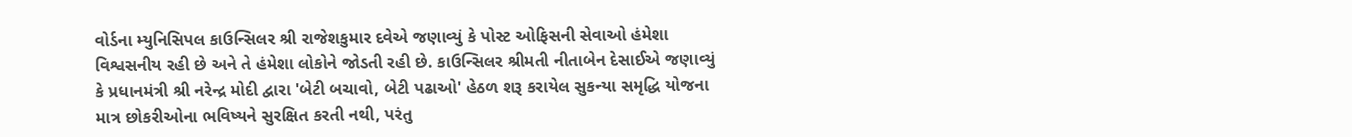વોર્ડના મ્યુનિસિપલ કાઉન્સિલર શ્રી રાજેશકુમાર દવેએ જણાવ્યું કે પોસ્ટ ઓફિસની સેવાઓ હંમેશા વિશ્વસનીય રહી છે અને તે હંમેશા લોકોને જોડતી રહી છે. કાઉન્સિલર શ્રીમતી નીતાબેન દેસાઈએ જણાવ્યું કે પ્રધાનમંત્રી શ્રી નરેન્દ્ર મોદી દ્વારા 'બેટી બચાવો, બેટી પઢાઓ' હેઠળ શરૂ કરાયેલ સુકન્યા સમૃદ્ધિ યોજના માત્ર છોકરીઓના ભવિષ્યને સુરક્ષિત કરતી નથી, પરંતુ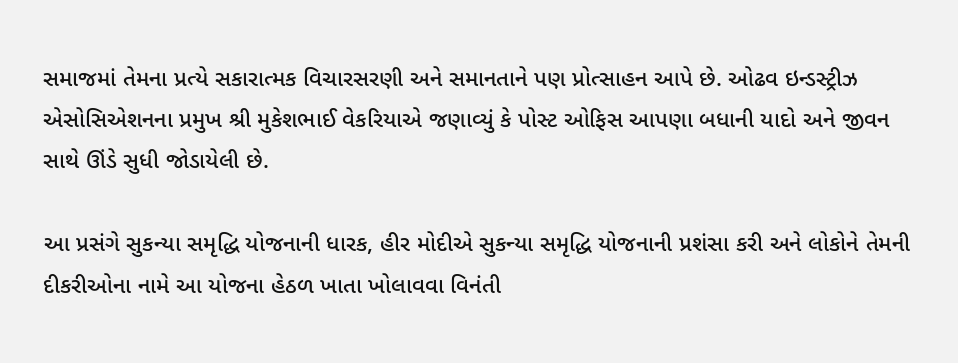સમાજમાં તેમના પ્રત્યે સકારાત્મક વિચારસરણી અને સમાનતાને પણ પ્રોત્સાહન આપે છે. ઓઢવ ઇન્ડસ્ટ્રીઝ એસોસિએશનના પ્રમુખ શ્રી મુકેશભાઈ વેકરિયાએ જણાવ્યું કે પોસ્ટ ઓફિસ આપણા બધાની યાદો અને જીવન સાથે ઊંડે સુધી જોડાયેલી છે.

આ પ્રસંગે સુકન્યા સમૃદ્ધિ યોજનાની ધારક, હીર મોદીએ સુકન્યા સમૃદ્ધિ યોજનાની પ્રશંસા કરી અને લોકોને તેમની દીકરીઓના નામે આ યોજના હેઠળ ખાતા ખોલાવવા વિનંતી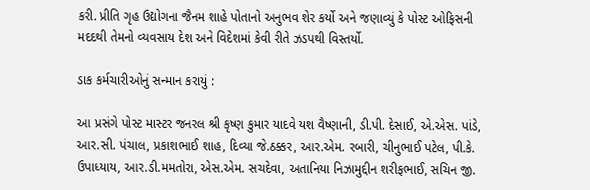કરી. પ્રીતિ ગૃહ ઉદ્યોગના જૈનમ શાહે પોતાનો અનુભવ શેર કર્યો અને જણાવ્યું કે પોસ્ટ ઓફિસની મદદથી તેમનો વ્યવસાય દેશ અને વિદેશમાં કેવી રીતે ઝડપથી વિસ્તર્યો.

ડાક કર્મચારીઓનું સન્માન કરાયું :

આ પ્રસંગે પોસ્ટ માસ્ટર જનરલ શ્રી કૃષ્ણ કુમાર યાદવે યશ વૈષ્ણાની, ડી.પી. દેસાઈ, એ.એસ. પાંડે, આર.સી. પંચાલ, પ્રકાશભાઈ શાહ, દિવ્યા જે.ઠક્કર, આર.એમ. રબારી, ચીનુભાઈ પટેલ, પી.કે. ઉપાધ્યાય, આર.ડી.મમતોરા, એસ.એમ. સચદેવા, અતાનિયા નિઝામુદ્દીન શરીફભાઈ, સચિન જી.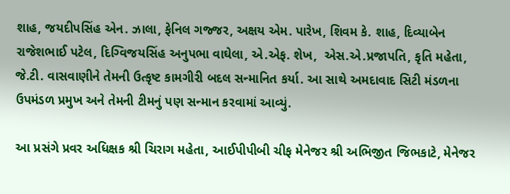શાહ, જયદીપસિંહ એન. ઝાલા, ફેનિલ ગજ્જર, અક્ષય એમ. પારેખ, શિવમ કે. શાહ, દિવ્યાબેન રાજેશભાઈ પટેલ, દિગ્વિજયસિંહ અનુપભા વાઘેલા, એ.એફ. શેખ,  એસ.એ.પ્રજાપતિ, કૃતિ મહેતા, જે.ટી. વાસવાણીને તેમની ઉત્કૃષ્ટ કામગીરી બદલ સન્માનિત કર્યા. આ સાથે અમદાવાદ સિટી મંડળના ઉપમંડળ પ્રમુખ અને તેમની ટીમનું પણ સન્માન કરવામાં આવ્યું.

આ પ્રસંગે પ્રવર અધિક્ષક શ્રી ચિરાગ મહેતા, આઈપીપીબી ચીફ મેનેજર શ્રી અભિજીત જિભકાટે, મેનેજર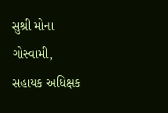સુશ્રી મોના ગોસ્વામી, સહાયક અધિક્ષક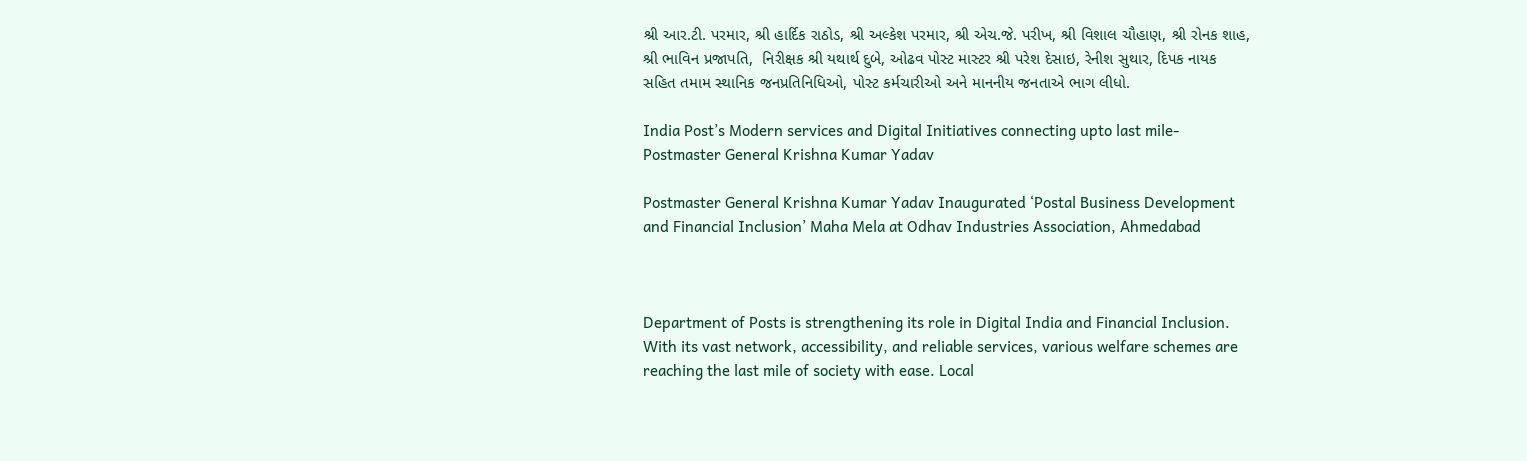શ્રી આર.ટી. પરમાર, શ્રી હાર્દિક રાઠોડ, શ્રી અલ્કેશ પરમાર, શ્રી એચ.જે. પરીખ, શ્રી વિશાલ ચૌહાણ, શ્રી રોનક શાહ, શ્રી ભાવિન પ્રજાપતિ,  નિરીક્ષક શ્રી યથાર્થ દુબે, ઓઢવ પોસ્ટ માસ્ટર શ્રી પરેશ દેસાઇ, રેનીશ સુથાર, દિપક નાયક સહિત તમામ સ્થાનિક જનપ્રતિનિધિઓ, પોસ્ટ કર્મચારીઓ અને માનનીય જનતાએ ભાગ લીધો.

India Post’s Modern services and Digital Initiatives connecting upto last mile-Postmaster General Krishna Kumar Yadav

Postmaster General Krishna Kumar Yadav Inaugurated ‘Postal Business Development and Financial Inclusion’ Maha Mela at Odhav Industries Association, Ahmedabad



Department of Posts is strengthening its role in Digital India and Financial Inclusion. With its vast network, accessibility, and reliable services, various welfare schemes are reaching the last mile of society with ease. Local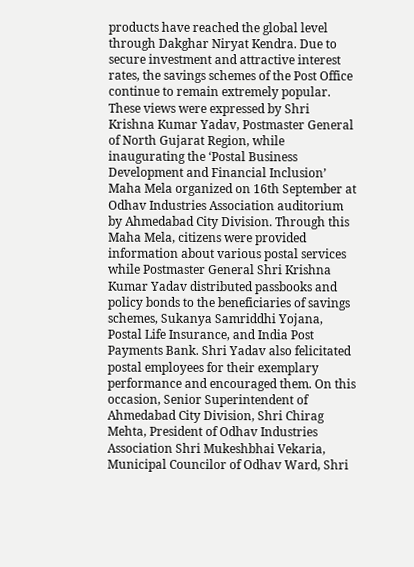products have reached the global level through Dakghar Niryat Kendra. Due to secure investment and attractive interest rates, the savings schemes of the Post Office continue to remain extremely popular. These views were expressed by Shri Krishna Kumar Yadav, Postmaster General of North Gujarat Region, while inaugurating the ‘Postal Business Development and Financial Inclusion’ Maha Mela organized on 16th September at Odhav Industries Association auditorium by Ahmedabad City Division. Through this Maha Mela, citizens were provided information about various postal services while Postmaster General Shri Krishna Kumar Yadav distributed passbooks and policy bonds to the beneficiaries of savings schemes, Sukanya Samriddhi Yojana, Postal Life Insurance, and India Post Payments Bank. Shri Yadav also felicitated postal employees for their exemplary performance and encouraged them. On this occasion, Senior Superintendent of Ahmedabad City Division, Shri Chirag Mehta, President of Odhav Industries Association Shri Mukeshbhai Vekaria, Municipal Councilor of Odhav Ward, Shri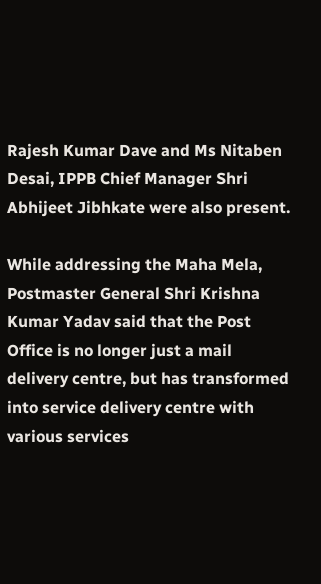Rajesh Kumar Dave and Ms Nitaben Desai, IPPB Chief Manager Shri Abhijeet Jibhkate were also present.

While addressing the Maha Mela, Postmaster General Shri Krishna Kumar Yadav said that the Post Office is no longer just a mail delivery centre, but has transformed into service delivery centre with various services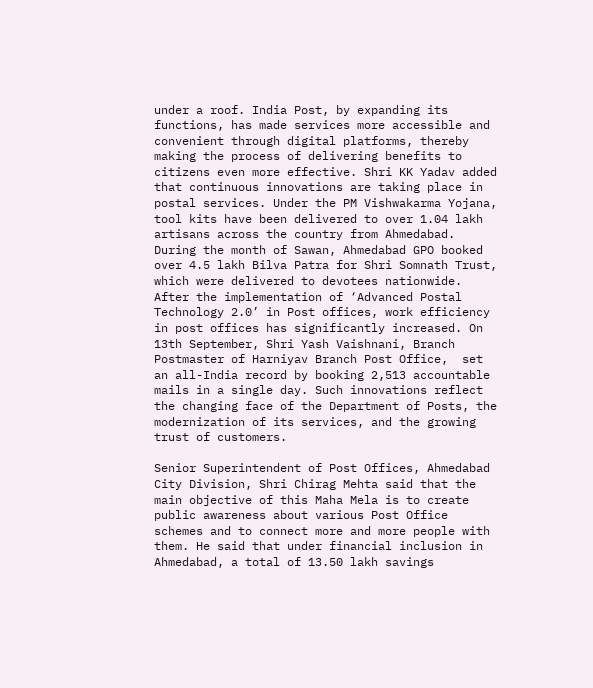under a roof. India Post, by expanding its functions, has made services more accessible and convenient through digital platforms, thereby making the process of delivering benefits to citizens even more effective. Shri KK Yadav added that continuous innovations are taking place in postal services. Under the PM Vishwakarma Yojana, tool kits have been delivered to over 1.04 lakh artisans across the country from Ahmedabad. During the month of Sawan, Ahmedabad GPO booked over 4.5 lakh Bilva Patra for Shri Somnath Trust, which were delivered to devotees nationwide. After the implementation of ‘Advanced Postal Technology 2.0’ in Post offices, work efficiency in post offices has significantly increased. On 13th September, Shri Yash Vaishnani, Branch Postmaster of Harniyav Branch Post Office,  set an all-India record by booking 2,513 accountable mails in a single day. Such innovations reflect the changing face of the Department of Posts, the modernization of its services, and the growing trust of customers.

Senior Superintendent of Post Offices, Ahmedabad City Division, Shri Chirag Mehta said that the main objective of this Maha Mela is to create public awareness about various Post Office schemes and to connect more and more people with them. He said that under financial inclusion in Ahmedabad, a total of 13.50 lakh savings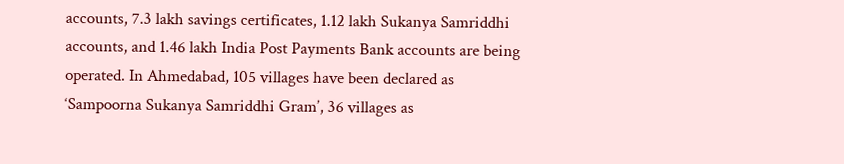accounts, 7.3 lakh savings certificates, 1.12 lakh Sukanya Samriddhi accounts, and 1.46 lakh India Post Payments Bank accounts are being operated. In Ahmedabad, 105 villages have been declared as ‘Sampoorna Sukanya Samriddhi Gram’, 36 villages as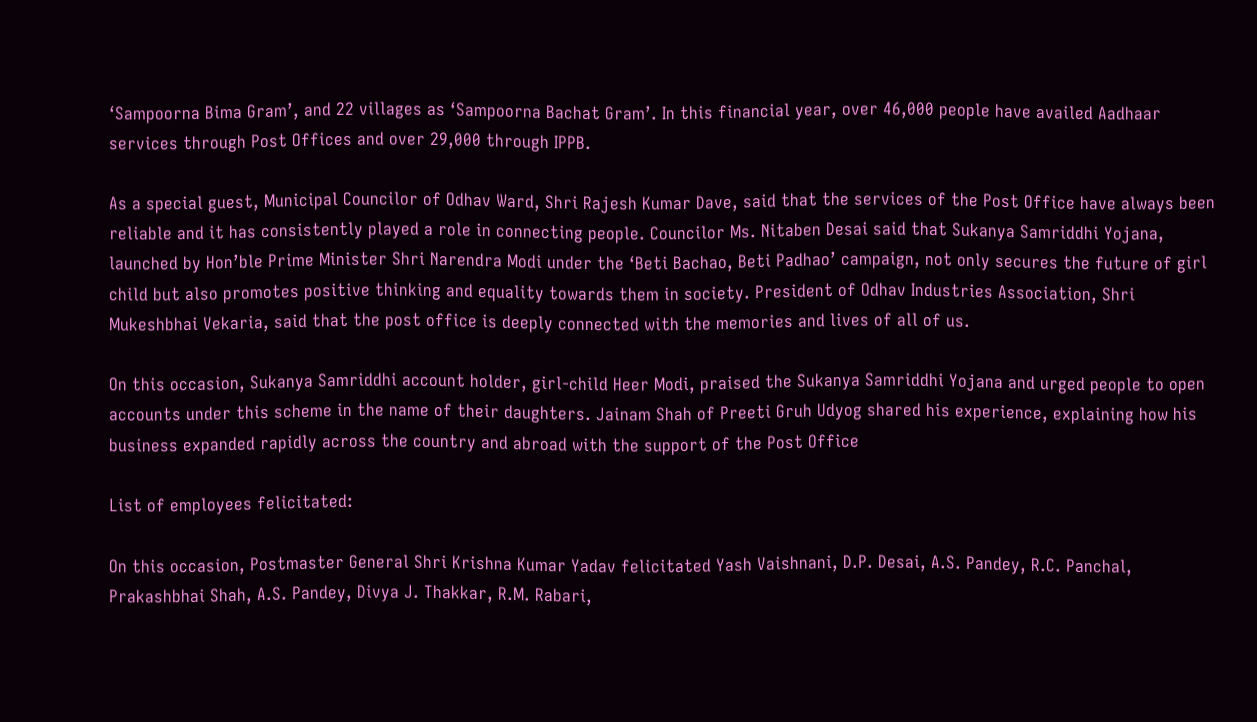‘Sampoorna Bima Gram’, and 22 villages as ‘Sampoorna Bachat Gram’. In this financial year, over 46,000 people have availed Aadhaar services through Post Offices and over 29,000 through IPPB.

As a special guest, Municipal Councilor of Odhav Ward, Shri Rajesh Kumar Dave, said that the services of the Post Office have always been reliable and it has consistently played a role in connecting people. Councilor Ms. Nitaben Desai said that Sukanya Samriddhi Yojana, launched by Hon’ble Prime Minister Shri Narendra Modi under the ‘Beti Bachao, Beti Padhao’ campaign, not only secures the future of girl child but also promotes positive thinking and equality towards them in society. President of Odhav Industries Association, Shri Mukeshbhai Vekaria, said that the post office is deeply connected with the memories and lives of all of us.

On this occasion, Sukanya Samriddhi account holder, girl-child Heer Modi, praised the Sukanya Samriddhi Yojana and urged people to open accounts under this scheme in the name of their daughters. Jainam Shah of Preeti Gruh Udyog shared his experience, explaining how his business expanded rapidly across the country and abroad with the support of the Post Office

List of employees felicitated:

On this occasion, Postmaster General Shri Krishna Kumar Yadav felicitated Yash Vaishnani, D.P. Desai, A.S. Pandey, R.C. Panchal, Prakashbhai Shah, A.S. Pandey, Divya J. Thakkar, R.M. Rabari,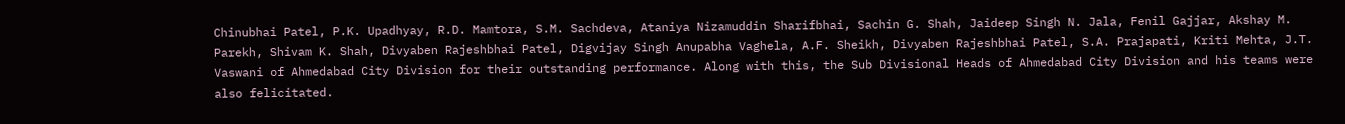Chinubhai Patel, P.K. Upadhyay, R.D. Mamtora, S.M. Sachdeva, Ataniya Nizamuddin Sharifbhai, Sachin G. Shah, Jaideep Singh N. Jala, Fenil Gajjar, Akshay M. Parekh, Shivam K. Shah, Divyaben Rajeshbhai Patel, Digvijay Singh Anupabha Vaghela, A.F. Sheikh, Divyaben Rajeshbhai Patel, S.A. Prajapati, Kriti Mehta, J.T. Vaswani of Ahmedabad City Division for their outstanding performance. Along with this, the Sub Divisional Heads of Ahmedabad City Division and his teams were also felicitated.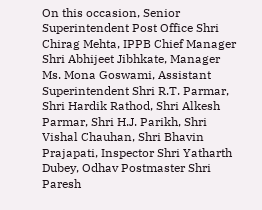On this occasion, Senior Superintendent Post Office Shri Chirag Mehta, IPPB Chief Manager Shri Abhijeet Jibhkate, Manager Ms. Mona Goswami, Assistant Superintendent Shri R.T. Parmar, Shri Hardik Rathod, Shri Alkesh Parmar, Shri H.J. Parikh, Shri Vishal Chauhan, Shri Bhavin Prajapati, Inspector Shri Yatharth Dubey, Odhav Postmaster Shri Paresh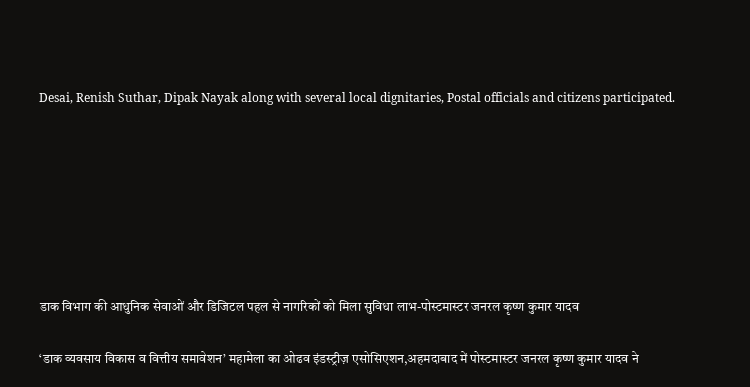Desai, Renish Suthar, Dipak Nayak along with several local dignitaries, Postal officials and citizens participated.







डाक विभाग की आधुनिक सेवाओं और डिजिटल पहल से नागरिकों को मिला सुविधा लाभ-पोस्टमास्टर जनरल कृष्ण कुमार यादव

‘डाक व्यवसाय विकास व वित्तीय समावेशन’ महामेला का ओढव इंडस्ट्रीज़ एसोसिएशन,अहमदाबाद में पोस्टमास्टर जनरल कृष्ण कुमार यादव ने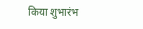किया शुभारंभ